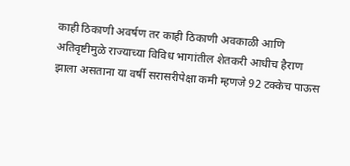काही ठिकाणी अवर्षण तर काही ठिकाणी अवकाळी आणि अतिवृष्टीमुळे राज्याच्या विविध भागांतील शेतकरी आधीच हैराण झाला असताना या वर्षी सरासरीपेक्षा कमी म्हणजे 92 टक्केच पाऊस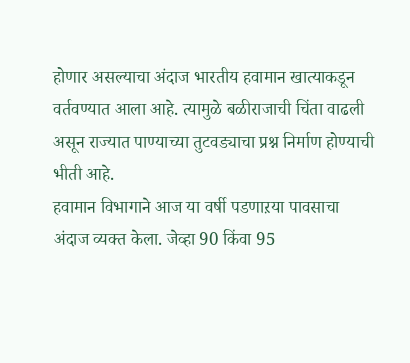होणार असल्याचा अंदाज भारतीय हवामान खात्याकडून वर्तवण्यात आला आहे. त्यामुळे बळीराजाची चिंता वाढली असून राज्यात पाण्याच्या तुटवड्याचा प्रश्न निर्माण होण्याची भीती आहे.
हवामान विभागाने आज या वर्षी पडणाऱया पावसाचा अंदाज व्यक्त केला. जेव्हा 90 किंवा 95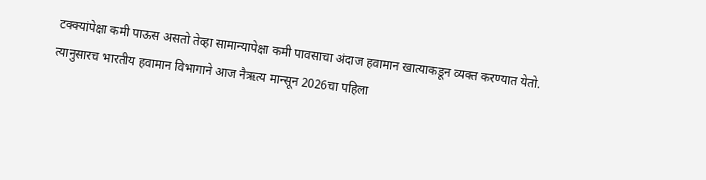टक्क्यांपेक्षा कमी पाऊस असतो तेव्हा सामान्यापेक्षा कमी पावसाचा अंदाज हवामान खात्याकडून व्यक्त करण्यात येतो. त्यानुसारच भारतीय हवामान विभागाने आज नैऋत्य मान्सून 2026चा पहिला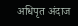अधिपृत अंदाज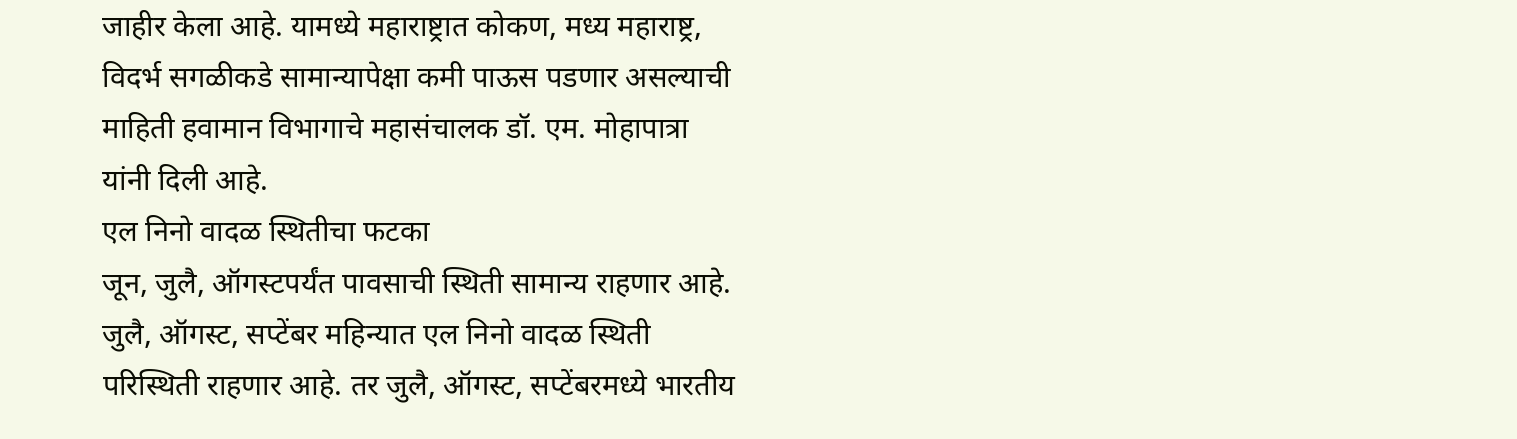जाहीर केला आहे. यामध्ये महाराष्ट्रात कोकण, मध्य महाराष्ट्र, विदर्भ सगळीकडे सामान्यापेक्षा कमी पाऊस पडणार असल्याची माहिती हवामान विभागाचे महासंचालक डॉ. एम. मोहापात्रा यांनी दिली आहे.
एल निनो वादळ स्थितीचा फटका
जून, जुलै, ऑगस्टपर्यंत पावसाची स्थिती सामान्य राहणार आहे. जुलै, ऑगस्ट, सप्टेंबर महिन्यात एल निनो वादळ स्थिती परिस्थिती राहणार आहे. तर जुलै, ऑगस्ट, सप्टेंबरमध्ये भारतीय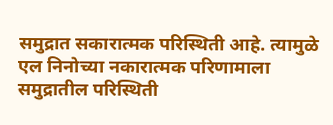समुद्रात सकारात्मक परिस्थिती आहे. त्यामुळे एल निनोच्या नकारात्मक परिणामाला समुद्रातील परिस्थिती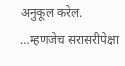अनुकूल करेल.
…म्हणजेच सरासरीपेक्षा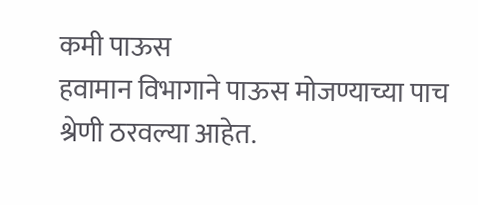कमी पाऊस
हवामान विभागाने पाऊस मोजण्याच्या पाच श्रेणी ठरवल्या आहेत.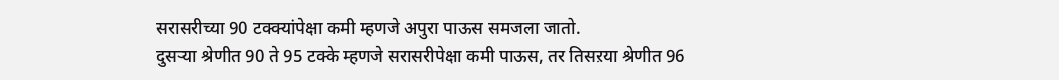सरासरीच्या 90 टक्क्यांपेक्षा कमी म्हणजे अपुरा पाऊस समजला जातो.
दुसऱ्या श्रेणीत 90 ते 95 टक्के म्हणजे सरासरीपेक्षा कमी पाऊस, तर तिसऱया श्रेणीत 96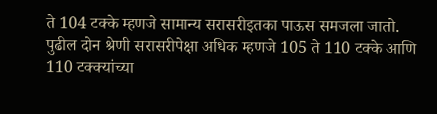ते 104 टक्के म्हणजे सामान्य सरासरीइतका पाऊस समजला जातो.
पुढील दोन श्रेणी सरासरीपेक्षा अधिक म्हणजे 105 ते 110 टक्के आणि 110 टक्क्यांच्या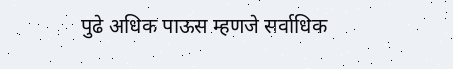पुढे अधिक पाऊस म्हणजे सर्वाधिक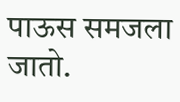पाऊस समजला जातो.